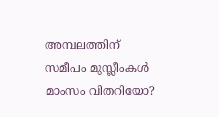അമ്പലത്തിന് സമീപം മുസ്ലീംകള്‍ മാംസം വിതറിയോ?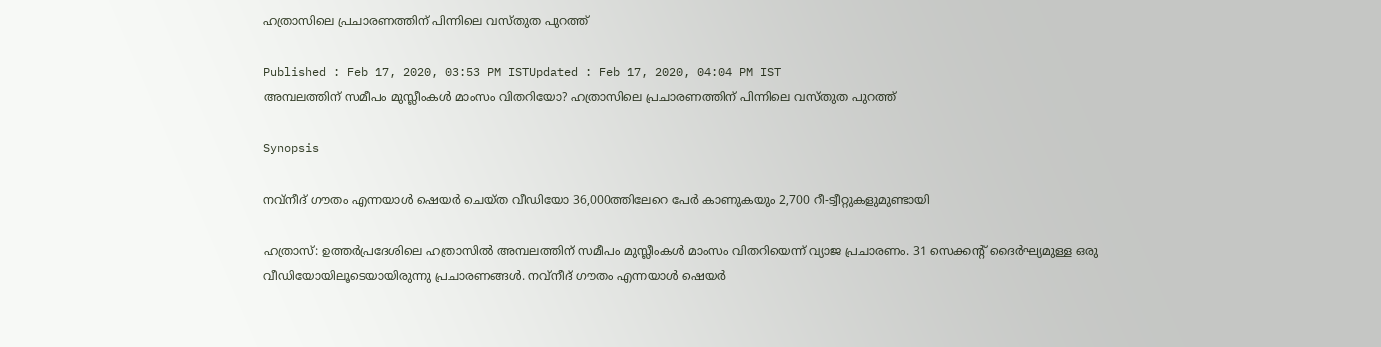ഹത്രാസിലെ പ്രചാരണത്തിന് പിന്നിലെ വസ്‌തുത പുറത്ത്

Published : Feb 17, 2020, 03:53 PM ISTUpdated : Feb 17, 2020, 04:04 PM IST
അമ്പലത്തിന് സമീപം മുസ്ലീംകള്‍ മാംസം വിതറിയോ? ഹത്രാസിലെ പ്രചാരണത്തിന് പിന്നിലെ വസ്‌തുത പുറത്ത്

Synopsis

നവ്‌നീദ് ഗൗതം എന്നയാള്‍ ഷെയര്‍ ചെയ്‌ത വീഡിയോ 36,000ത്തിലേറെ പേര്‍ കാണുകയും 2,700 റീ-ട്വീറ്റുകളുമുണ്ടായി

ഹത്രാസ്: ഉത്തര്‍‌പ്രദേശിലെ ഹത്രാസില്‍ അമ്പലത്തിന് സമീപം മുസ്ലീംകള്‍ മാംസം വിതറിയെന്ന് വ്യാജ പ്രചാരണം. 31 സെക്കന്‍റ് ദൈര്‍ഘ്യമുള്ള ഒരു വീഡിയോയിലൂടെയായിരുന്നു പ്രചാരണങ്ങള്‍. നവ്‌നീദ് ഗൗതം എന്നയാള്‍ ഷെയര്‍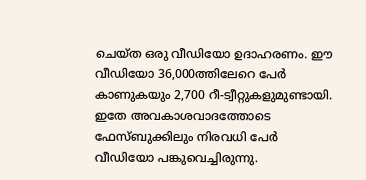ചെയ്‌ത ഒരു വീഡിയോ ഉദാഹരണം. ഈ വീഡിയോ 36,000ത്തിലേറെ പേര്‍ കാണുകയും 2,700 റീ-ട്വീറ്റുകളുമുണ്ടായി. ഇതേ അവകാശവാദത്തോടെ ഫേസ്‌ബുക്കിലും നിരവധി പേര്‍ വീഡിയോ പങ്കുവെച്ചിരുന്നു.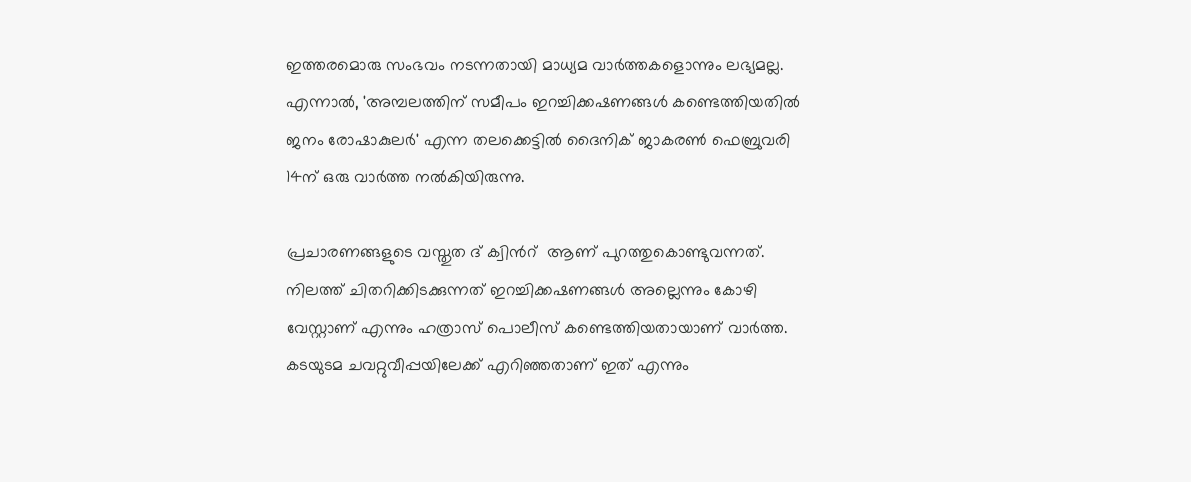ഇത്തരമൊരു സംഭവം നടന്നതായി മാധ്യമ വാര്‍ത്തകളൊന്നും ലഭ്യമല്ല. എന്നാല്‍, 'അമ്പലത്തിന് സമീപം ഇറച്ചിക്കഷണങ്ങള്‍ കണ്ടെത്തിയതില്‍ ജനം രോഷാകുലര്‍' എന്ന തലക്കെട്ടില്‍ ദൈനിക് ജാകരണ്‍ ഫെബ്രുവരി 14ന് ഒരു വാര്‍ത്ത നല്‍കിയിരുന്നു.

പ്രചാരണങ്ങളുടെ വസ്തുത ദ് ക്വിന്‍റ്  ആണ് പുറത്തുകൊണ്ടുവന്നത്. നിലത്ത് ചിതറിക്കിടക്കുന്നത് ഇറച്ചിക്കഷണങ്ങള്‍ അല്ലെന്നും കോഴി വേസ്റ്റാണ് എന്നും ഹത്രാസ് പൊലീസ് കണ്ടെത്തിയതായാണ് വാര്‍ത്ത. കടയുടമ ചവറ്റുവീപ്പയിലേക്ക് എറിഞ്ഞതാണ് ഇത് എന്നും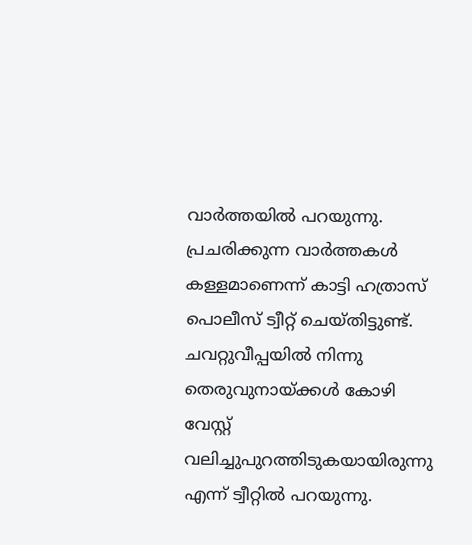വാര്‍ത്തയില്‍ പറയുന്നു. പ്രചരിക്കുന്ന വാര്‍ത്തകള്‍ കള്ളമാണെന്ന് കാട്ടി ഹത്രാസ് പൊലീസ് ട്വീറ്റ് ചെയ്തിട്ടുണ്ട്. ചവറ്റുവീപ്പയില്‍ നിന്നു തെരുവുനായ്‌ക്കള്‍ കോഴി വേസ്റ്റ് വലിച്ചുപുറത്തിടുകയായിരുന്നു എന്ന് ട്വീറ്റില്‍ പറയുന്നു.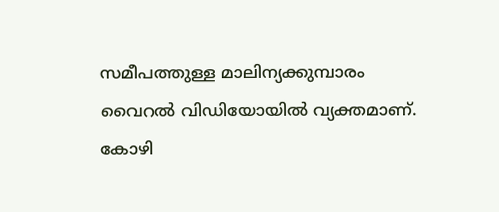സമീപത്തുള്ള മാലിന്യക്കുമ്പാരം വൈറല്‍ വിഡിയോയില്‍ വ്യക്തമാണ്. കോഴി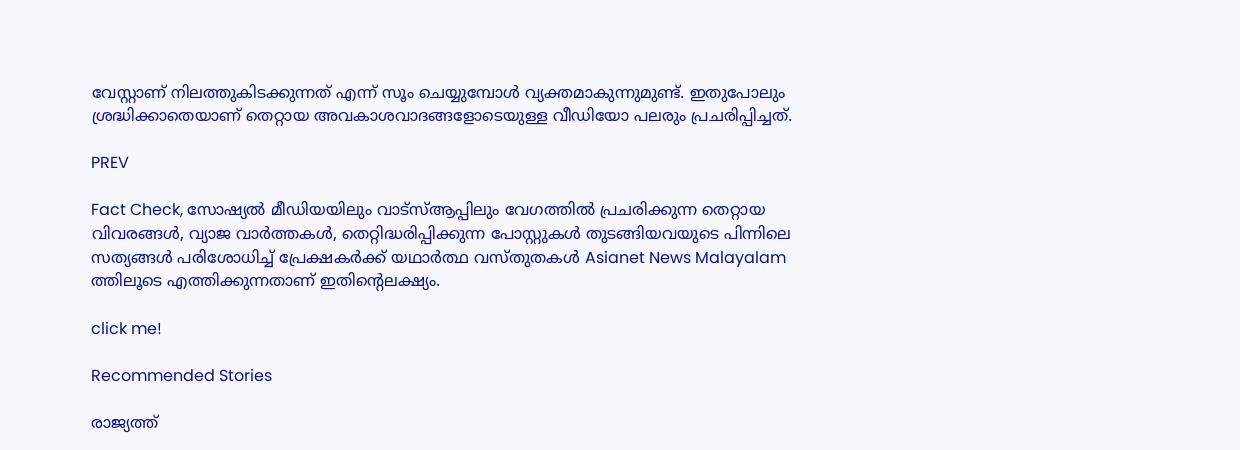വേസ്റ്റാണ് നിലത്തുകിടക്കുന്നത് എന്ന് സൂം ചെയ്യുമ്പോള്‍ വ്യക്തമാകുന്നുമുണ്ട്. ഇതുപോലും ശ്രദ്ധിക്കാതെയാണ് തെറ്റായ അവകാശവാദങ്ങളോടെയുള്ള വീഡിയോ പലരും പ്രചരിപ്പിച്ചത്.

PREV

Fact Check, സോഷ്യൽ മീഡിയയിലും വാട്സ്ആപ്പിലും വേഗത്തിൽ പ്രചരിക്കുന്ന തെറ്റായ വിവരങ്ങൾ, വ്യാജ വാർത്തകൾ, തെറ്റിദ്ധരിപ്പിക്കുന്ന പോസ്റ്റുകൾ തുടങ്ങിയവയുടെ പിന്നിലെ സത്യങ്ങൾ പരിശോധിച്ച് പ്രേക്ഷകർക്ക് യഥാർത്ഥ വസ്തുതകൾ Asianet News Malayalam ത്തിലൂടെ എത്തിക്കുന്നതാണ് ഇതിന്‍റെലക്ഷ്യം.

click me!

Recommended Stories

രാജ്യത്ത്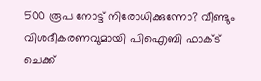500 രൂപ നോട്ട് നിരോധിക്കുന്നോ? വീണ്ടും വിശദീകരണവുമായി പിഐബി ഫാക്‌ട് ചെക്ക്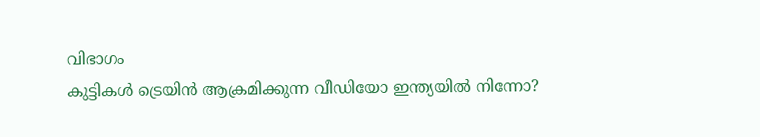വിഭാഗം
കുട്ടികള്‍ ട്രെയിന്‍ ആക്രമിക്കുന്ന വീഡിയോ ഇന്ത്യയില്‍ നിന്നോ?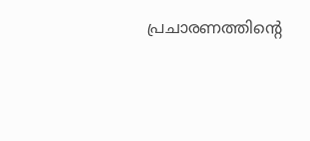പ്രചാരണത്തിന്‍റെ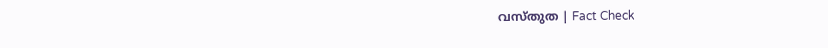വസ്‌തുത | Fact Check